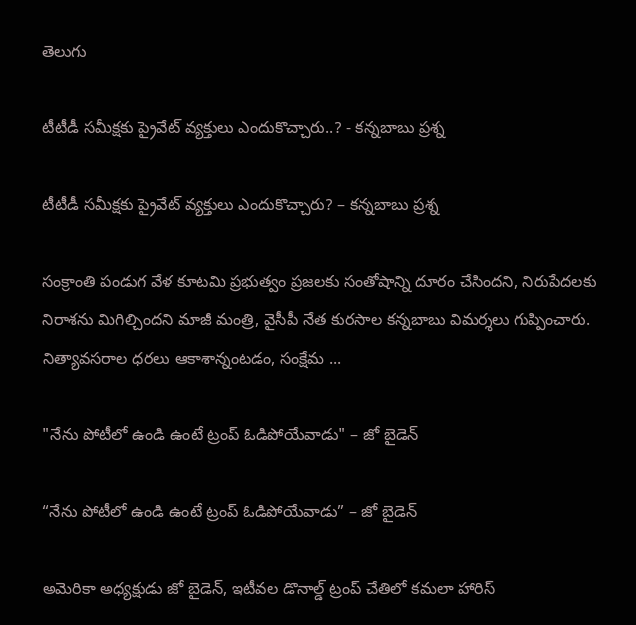తెలుగు

టీటీడీ స‌మీక్షకు ప్రైవేట్ వ్య‌క్తులు ఎందుకొచ్చారు..? - క‌న్న‌బాబు ప్ర‌శ్న‌

టీటీడీ స‌మీక్షకు ప్రైవేట్ వ్య‌క్తులు ఎందుకొచ్చారు? – క‌న్న‌బాబు ప్ర‌శ్న‌

సంక్రాంతి పండుగ వేళ కూట‌మి ప్ర‌భుత్వం ప్రజలకు సంతోషాన్ని దూరం చేసింద‌ని, నిరుపేద‌ల‌కు నిరాశను మిగిల్చిందని మాజీ మంత్రి, వైసీపీ నేత కురసాల కన్నబాబు విమర్శలు గుప్పించారు. నిత్యావసరాల ధరలు ఆకాశాన్నంటడం, సంక్షేమ ...

"నేను పోటీలో ఉండి ఉంటే ట్రంప్‌ ఓడిపోయేవాడు" – జో బైడెన్

“నేను పోటీలో ఉండి ఉంటే ట్రంప్‌ ఓడిపోయేవాడు” – జో బైడెన్

అమెరికా అధ్యక్షుడు జో బైడెన్, ఇటీవల డొనాల్డ్ ట్రంప్ చేతిలో కమలా హారిస్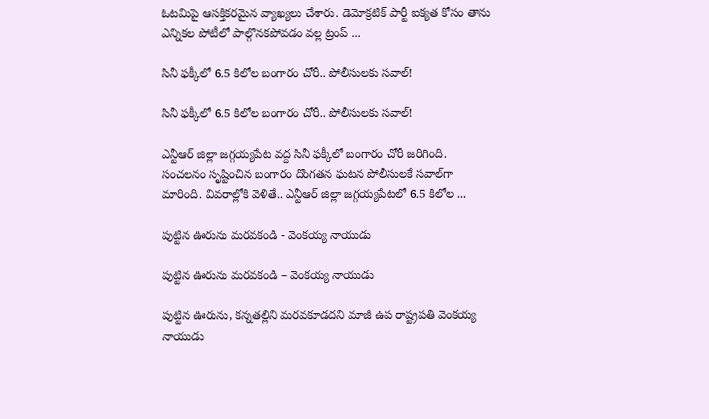ఓటమిపై ఆసక్తికరమైన వ్యాఖ్యలు చేశారు. డెమోక్రటిక్ పార్టీ ఐక్యత కోసం తాను ఎన్నికల పోటీలో పాల్గొనకపోవడం వల్ల ట్రంప్ ...

సినీ ఫక్కీలో 6.5 కిలోల బంగారం చోరీ.. పోలీసులకు సవాల్!

సినీ ఫక్కీలో 6.5 కిలోల బంగారం చోరీ.. పోలీసులకు సవాల్!

ఎన్టీఆర్ జిల్లా జ‌గ్గ‌య్య‌పేట వ‌ద్ద సినీ ఫ‌క్కీలో బంగారం చోరీ జ‌రిగింది. సంచలనం సృష్టించిన బంగారం దొంగతన ఘటన పోలీసులకే సవాల్‌గా మారింది. వివ‌రాల్లోకి వెళితే.. ఎన్టీఆర్ జిల్లా జగ్గయ్యపేటలో 6.5 కిలోల ...

పుట్టిన ఊరును మరవకండి - వెంకయ్య నాయుడు

పుట్టిన ఊరును మరవకండి – వెంకయ్య నాయుడు

పుట్టిన ఊరును, క‌న్న‌త‌ల్లిని మ‌ర‌వ‌కూడ‌ద‌ని మాజీ ఉప రాష్ట్ర‌ప‌తి వెంక‌య్య నాయుడు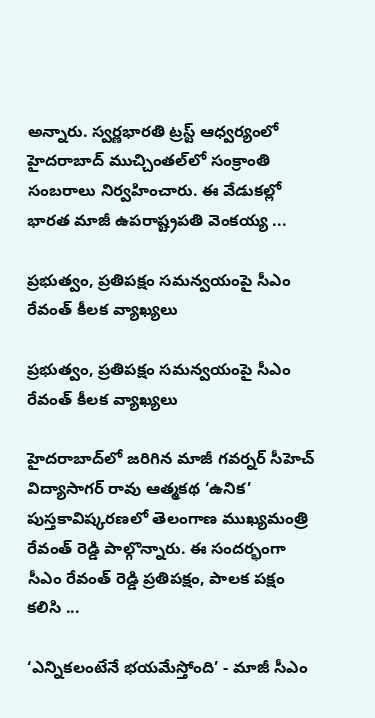అన్నారు. స్వర్ణభారతి ట్రస్ట్ ఆధ్వర్యంలో హైదరాబాద్ ముచ్చింతల్‌లో సంక్రాంతి సంబ‌రాలు నిర్వహించారు. ఈ వేడుకల్లో భారత మాజీ ఉపరాష్ట్రపతి వెంకయ్య ...

ప్ర‌భుత్వం, ప్ర‌తిప‌క్షం స‌మ‌న్వ‌యంపై సీఎం రేవంత్ కీలక వ్యాఖ్యలు

ప్ర‌భుత్వం, ప్ర‌తిప‌క్షం స‌మ‌న్వ‌యంపై సీఎం రేవంత్ కీలక వ్యాఖ్యలు

హైదరాబాద్‌లో జరిగిన మాజీ గవర్నర్ సీహెచ్ విద్యాసాగర్ రావు ఆత్మకథ ‘ఉనిక’ పుస్తకావిష్కరణలో తెలంగాణ ముఖ్యమంత్రి రేవంత్ రెడ్డి పాల్గొన్నారు. ఈ సందర్భంగా సీఎం రేవంత్ రెడ్డి ప్రతిపక్షం, పాలక పక్షం కలిసి ...

‘ఎన్నికలంటేనే భయమేస్తోంది’ - మాజీ సీఎం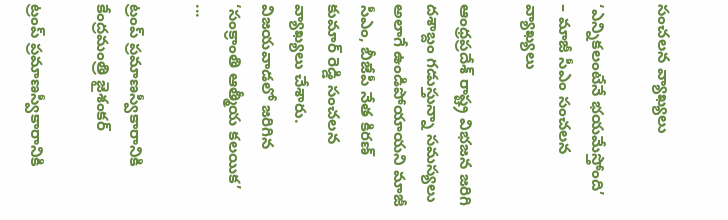సంచలన వ్యాఖ్యలు

‘ఎన్నికలంటేనే భయమేస్తోంది’ – మాజీ సీఎం సంచలన వ్యాఖ్యలు

ఆంధ్రప్రదేశ్ రాష్ట్ర విభజన జ‌రిగి దశాబ్దం గడుస్తున్నా సమస్యలు అలాగే ఉండిపోయాయని మాజీ సీఎం, బీజేపీ నేత కిరణ్ కుమార్ రెడ్డి సంచలన వ్యాఖ్యలు చేశారు. విజయవాడలో జరిగిన ‘సంక్రాంతి ఆత్మీయ కలయిక’ ...

ట్రంప్ ప్రమాణస్వీకారానికి కేంద్ర‌మంత్రి జైశంకర్

ట్రంప్ ప్రమాణస్వీకారానికి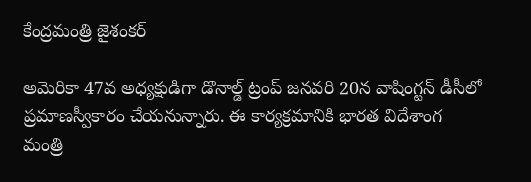కేంద్ర‌మంత్రి జైశంకర్

అమెరికా 47వ అధ్యక్షుడిగా డొనాల్డ్ ట్రంప్ జనవరి 20న వాషింగ్టన్ డీసీలో ప్రమాణస్వీకారం చేయనున్నారు. ఈ కార్యక్రమానికి భారత విదేశాంగ మంత్రి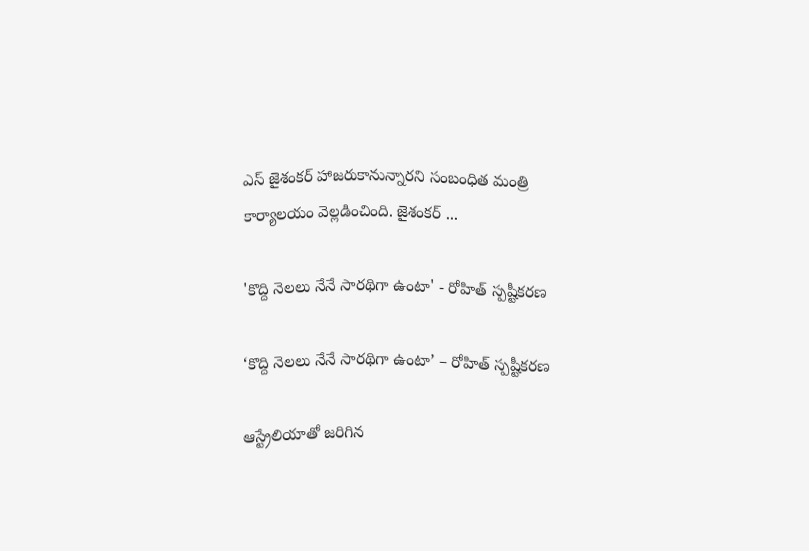ఎస్ జైశంకర్ హాజరుకానున్నారని సంబంధిత మంత్రి కార్యాల‌యం వెల్లడించింది. జైశంకర్ ...

'కొద్ది నెలలు నేనే సారథిగా ఉంటా' - రోహిత్ స్పష్టీకరణ

‘కొద్ది నెలలు నేనే సారథిగా ఉంటా’ – రోహిత్ స్పష్టీకరణ

ఆస్ట్రేలియాతో జరిగిన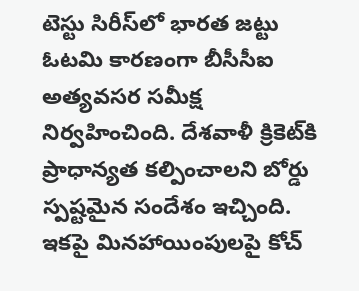టెస్టు సిరీస్‌లో భారత జట్టు ఓటమి కారణంగా బీసీసీఐ అత్యవసర సమీక్ష నిర్వహించింది. దేశవాళీ క్రికెట్‌కి ప్రాధాన్యత కల్పించాలని బోర్డు స్పష్టమైన సందేశం ఇచ్చింది. ఇకపై మినహాయింపులపై కోచ్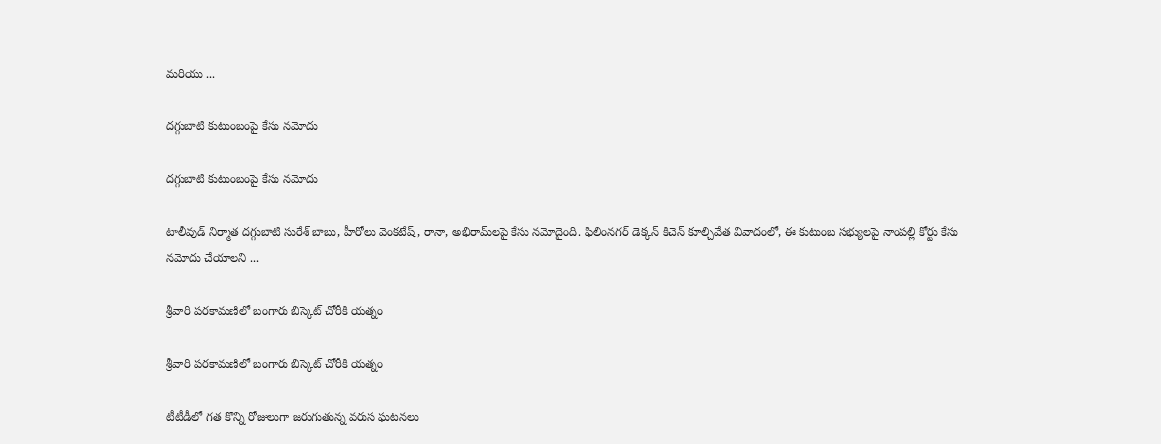మరియు ...

దగ్గుబాటి కుటుంబంపై కేసు నమోదు

దగ్గుబాటి కుటుంబంపై కేసు నమోదు

టాలీవుడ్ నిర్మాత దగ్గుబాటి సురేశ్ బాబు, హీరోలు వెంకటేష్, రానా, అభిరామ్‌లపై కేసు నమోదైంది. ఫిలింనగర్ డెక్కన్ కిచెన్ కూల్చివేత వివాదంలో, ఈ కుటుంబ సభ్యులపై నాంపల్లి కోర్టు కేసు నమోదు చేయాలని ...

శ్రీ‌వారి ప‌ర‌కామ‌ణిలో బంగారు బిస్కెట్ చోరీకి య‌త్నం

శ్రీ‌వారి ప‌ర‌కామ‌ణిలో బంగారు బిస్కెట్ చోరీకి య‌త్నం

టీటీడీలో గ‌త కొన్ని రోజులుగా జ‌రుగుతున్న వ‌రుస ఘ‌ట‌న‌లు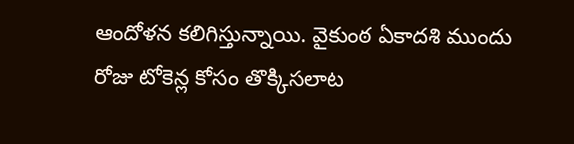ఆందోళ‌న క‌లిగిస్తున్నాయి. వైకుంఠ ఏకాద‌శి ముందు రోజు టోకెన్ల కోసం తొక్కిస‌లాట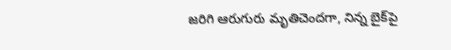జ‌రిగి ఆరుగురు మృతిచెంద‌గా, నిన్న బైక్‌పై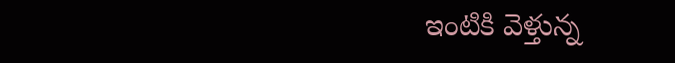ఇంటికి వెళ్తున్న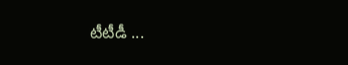టీటీడీ ...